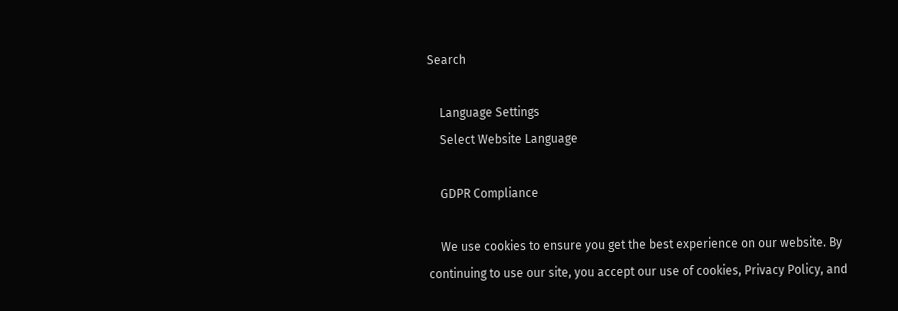Search

    Language Settings
    Select Website Language

    GDPR Compliance

    We use cookies to ensure you get the best experience on our website. By continuing to use our site, you accept our use of cookies, Privacy Policy, and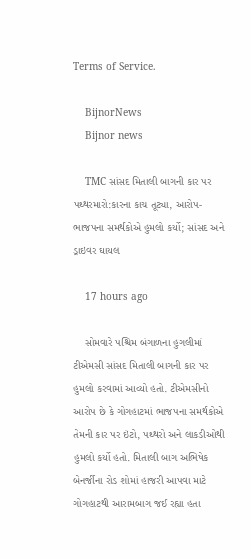Terms of Service.

    BijnorNews
    Bijnor news

    TMC સાંસદ મિતાલી બાગની કાર પર પથ્થરમારો:કારના કાચ તૂટ્યા, આરોપ-ભાજપના સમર્થકોએ હુમલો કર્યો; સાંસદ અને ડ્રાઇવર ઘાયલ

    17 hours ago

    સોમવારે પશ્ચિમ બંગાળના હુગલીમાં ટીએમસી સાંસદ મિતાલી બાગની કાર પર હુમલો કરવામાં આવ્યો હતો. ટીએમસીનો આરોપ છે કે ગોગહાટમાં ભાજપના સમર્થકોએ તેમની કાર પર ઇંટો, પથ્થરો અને લાકડીઓથી હુમલો કર્યો હતો. મિતાલી બાગ અભિષેક બેનર્જીના રોડ શોમાં હાજરી આપવા માટે ગોગહાટથી આરામબાગ જઈ રહ્યા હતા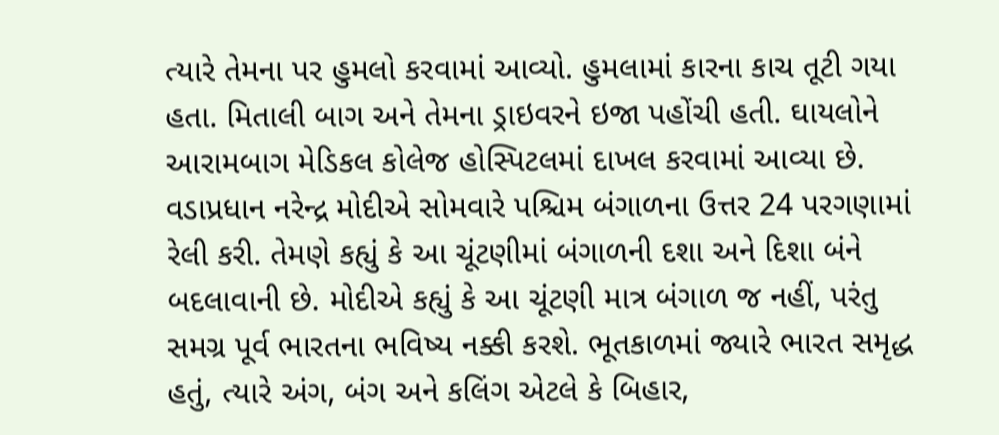ત્યારે તેમના પર હુમલો કરવામાં આવ્યો. હુમલામાં કારના કાચ તૂટી ગયા હતા. મિતાલી બાગ અને તેમના ડ્રાઇવરને ઇજા પહોંચી હતી. ઘાયલોને આરામબાગ મેડિકલ કોલેજ હોસ્પિટલમાં દાખલ કરવામાં આવ્યા છે. વડાપ્રધાન નરેન્દ્ર મોદીએ સોમવારે પશ્ચિમ બંગાળના ઉત્તર 24 પરગણામાં રેલી કરી. તેમણે કહ્યું કે આ ચૂંટણીમાં બંગાળની દશા અને દિશા બંને બદલાવાની છે. મોદીએ કહ્યું કે આ ચૂંટણી માત્ર બંગાળ જ નહીં, પરંતુ સમગ્ર પૂર્વ ભારતના ભવિષ્ય નક્કી કરશે. ભૂતકાળમાં જ્યારે ભારત સમૃદ્ધ હતું, ત્યારે અંગ, બંગ અને કલિંગ એટલે કે બિહાર,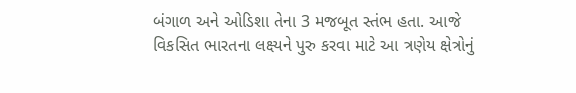બંગાળ અને ઓડિશા તેના 3 મજબૂત સ્તંભ હતા. આજે વિકસિત ભારતના લક્ષ્યને પુરુ કરવા માટે આ ત્રણેય ક્ષેત્રોનું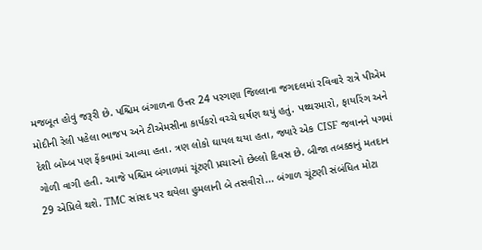મજબૂત હોવું જરૂરી છે. પશ્ચિમ બંગાળના ઉત્તર 24 પરગણા જિલ્લાના જગદલમાં રવિવારે રાત્રે પીએમ મોદીની રેલી પહેલા ભાજપ અને ટીએમસીના કાર્યકરો વચ્ચે ઘર્ષણ થયું હતું. પથ્થરમારો, ફાયરિંગ અને દેશી બોમ્બ પણ ફેંકવામાં આવ્યા હતા. ત્રણ લોકો ઘાયલ થયા હતા, જ્યારે એક CISF જવાનને પગમાં ગોળી વાગી હતી. આજે પશ્ચિમ બંગાળમાં ચૂંટણી પ્રચારનો છેલ્લો દિવસ છે. બીજા તબક્કાનું મતદાન 29 એપ્રિલે થશે. TMC સાંસદ પર થયેલા હુમલાની બે તસવીરો... બંગાળ ચૂંટણી સંબંધિત મોટા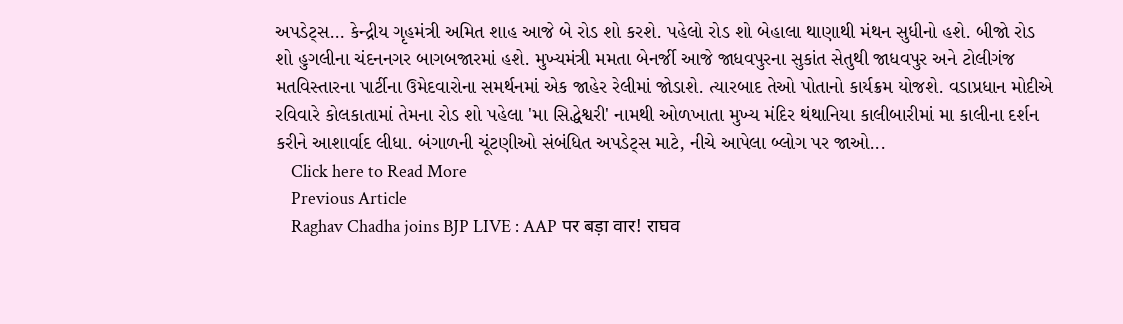અપડેટ્સ… કેન્દ્રીય ગૃહમંત્રી અમિત શાહ આજે બે રોડ શો કરશે. પહેલો રોડ શો બેહાલા થાણાથી મંથન સુધીનો હશે. બીજો રોડ શો હુગલીના ચંદનનગર બાગબજારમાં હશે. મુખ્યમંત્રી મમતા બેનર્જી આજે જાધવપુરના સુકાંત સેતુથી જાધવપુર અને ટોલીગંજ મતવિસ્તારના પાર્ટીના ઉમેદવારોના સમર્થનમાં એક જાહેર રેલીમાં જોડાશે. ત્યારબાદ તેઓ પોતાનો કાર્યક્રમ યોજશે. વડાપ્રધાન મોદીએ રવિવારે કોલકાતામાં તેમના રોડ શો પહેલા 'મા સિદ્ધેશ્વરી' નામથી ઓળખાતા મુખ્ય મંદિર થંથાનિયા કાલીબારીમાં મા કાલીના દર્શન કરીને આશાર્વાદ લીધા. બંગાળની ચૂંટણીઓ સંબંધિત અપડેટ્સ માટે, નીચે આપેલા બ્લોગ પર જાઓ...
    Click here to Read More
    Previous Article
    Raghav Chadha joins BJP LIVE : AAP पर बड़ा वार! राघव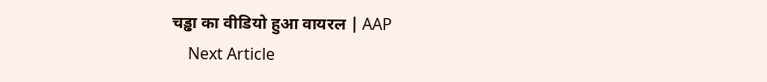चड्ढा का वीडियो हुआ वायरल | AAP
    Next Article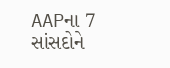AAPના 7 સાંસદોને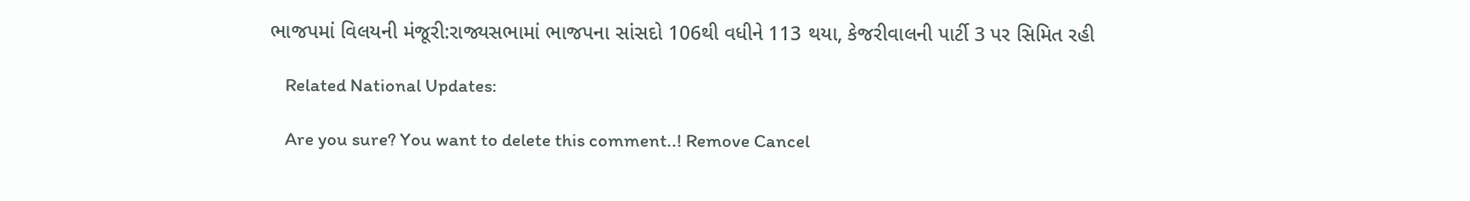ભાજપમાં વિલયની મંજૂરી:રાજ્યસભામાં ભાજપના સાંસદો 106થી વધીને 113 થયા, કેજરીવાલની પાર્ટી 3 પર સિમિત રહી

    Related National Updates:

    Are you sure? You want to delete this comment..! Remove Cancel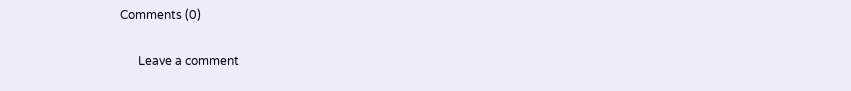Comments (0)

      Leave a comment